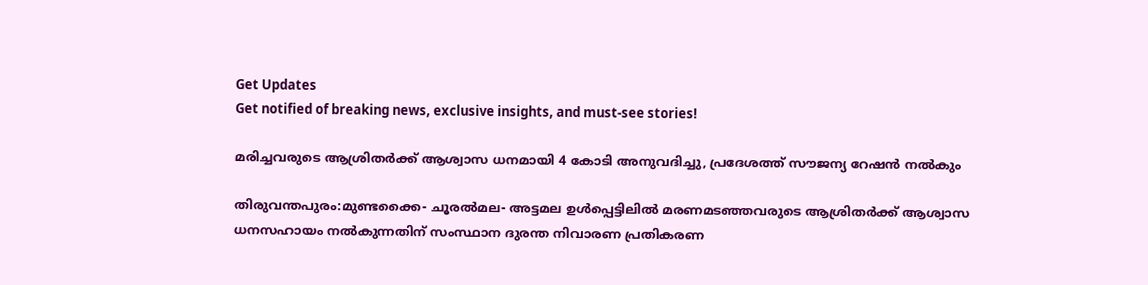Get Updates
Get notified of breaking news, exclusive insights, and must-see stories!

മരിച്ചവരുടെ ആശ്രിതർക്ക് ആശ്വാസ ധനമായി 4 കോടി അനുവദിച്ചു, പ്രദേശത്ത് സൗജന്യ റേഷന്‍ നൽകും

തിരുവന്തപുരം:മുണ്ടക്കൈ- ചൂരൽമല- അട്ടമല ഉൾപ്പെട്ടിലിൽ മരണമടഞ്ഞവരുടെ ആശ്രിതർക്ക് ആശ്വാസ ധനസഹായം നൽകുന്നതിന് സംസ്ഥാന ദുരന്ത നിവാരണ പ്രതികരണ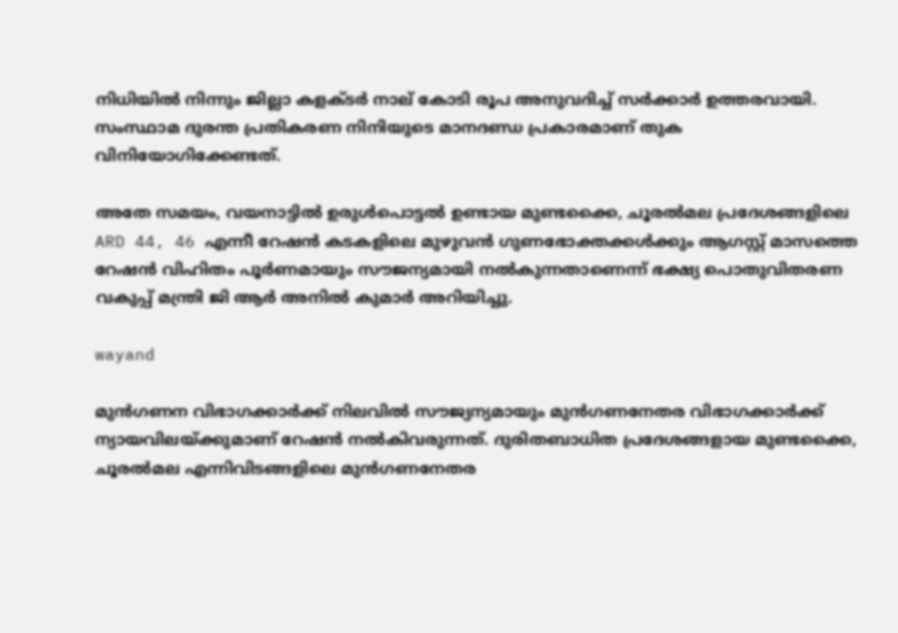നിധിയിൽ നിന്നും ജില്ലാ കളക്ടർ നാല് കോടി രൂപ അനുവദിച്ച് സർക്കാർ ഉത്തരവായി. സംസ്ഥാമ ദുരന്ത പ്രതികരണ നിനിയുടെ മാനദണ്ഡ പ്രകാരമാണ് തുക വിനിയോഗിക്കേണ്ടത്.

അതേ സമയം, വയനാട്ടിൽ ഉരുൾപൊട്ടൽ ഉണ്ടായ മുണ്ടക്കൈ, ചൂരൽമല പ്രദേശങ്ങളിലെ ARD 44, 46 എന്നീ റേഷൻ കടകളിലെ മുഴുവൻ ഗുണഭോക്തക്കൾക്കും ആഗസ്റ്റ് മാസത്തെ റേഷൻ വിഹിതം പൂർണമായും സൗജന്യമായി നൽകുന്നതാണെന്ന് ഭക്ഷ്യ പൊതുവിതരണ വകുപ്പ് മന്ത്രി ജി ആർ അനിൽ കുമാർ അറിയിച്ചു.

wayand

മുൻഗണന വിഭാഗക്കാർക്ക് നിലവിൽ സൗജ്യന്യമായും മുൻഗണനേതര വിഭാഗക്കാർക്ക് ന്യായവിലയ്ക്കുമാണ് റേഷൻ നൽകിവരുന്നത്. ദുരിതബാധിത പ്രദേശങ്ങളായ മുണ്ടക്കൈ, ചൂരൽമല എന്നിവിടങ്ങളിലെ മുൻഗണനേതര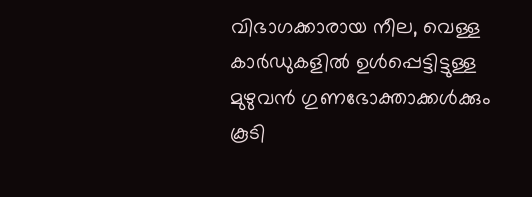വിഭാഗക്കാരായ നീല, വെള്ള കാർഡുകളിൽ ഉൾപ്പെട്ടിട്ടുള്ള മുഴുവൻ ഗുണഭോക്താക്കൾക്കും കൂടി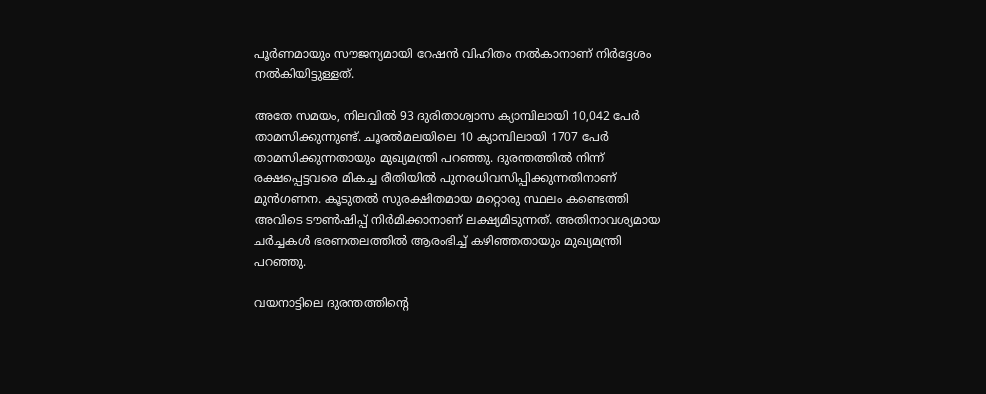പൂർണമായും സൗജന്യമായി റേഷൻ വിഹിതം നൽകാനാണ് നിർദ്ദേശം നൽകിയിട്ടുള്ളത്.

അതേ സമയം, നിലവിൽ 93 ദുരിതാശ്വാസ ക്യാമ്പിലായി 10,042 പേർ താമസിക്കുന്നുണ്ട്. ചൂരൽമലയിലെ 10 ക്യാമ്പിലായി 1707 പേർ താമസിക്കുന്നതായും മുഖ്യമന്ത്രി പറഞ്ഞു. ദുരന്തത്തിൽ നിന്ന് രക്ഷപ്പെട്ടവരെ മികച്ച രീതിയിൽ പുനരധിവസിപ്പിക്കുന്നതിനാണ് മുൻഗണന. കൂടുതൽ സുരക്ഷിതമായ മറ്റൊരു സ്ഥലം കണ്ടെത്തി അവിടെ ടൗൺഷിപ്പ് നിർമിക്കാനാണ് ലക്ഷ്യമിടുന്നത്. അതിനാവശ്യമായ ചർച്ചകൾ ഭരണതലത്തിൽ ആരംഭിച്ച് കഴിഞ്ഞതായും മുഖ്യമന്ത്രി പറഞ്ഞു.

വയനാട്ടിലെ ദുരന്തത്തിന്റെ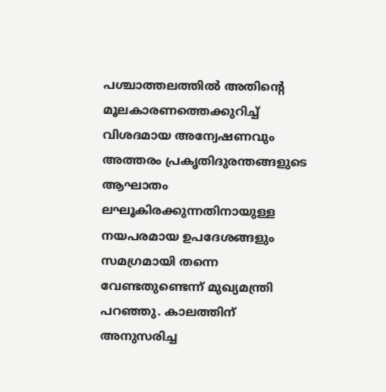പശ്ചാത്തലത്തിൽ അതിന്റെ മൂലകാരണത്തെക്കുറിച്ച് വിശദമായ അന്വേഷണവും അത്തരം പ്രകൃതിദുരന്തങ്ങളുടെ ആഘാതം ലഘൂകിരക്കുന്നതിനായുള്ള നയപരമായ ഉപദേശങ്ങളും സമഗ്രമായി തന്നെ വേണ്ടതുണ്ടെന്ന് മുഖ്യമന്ത്രി പറഞ്ഞു. കാലത്തിന് അനുസരിച്ച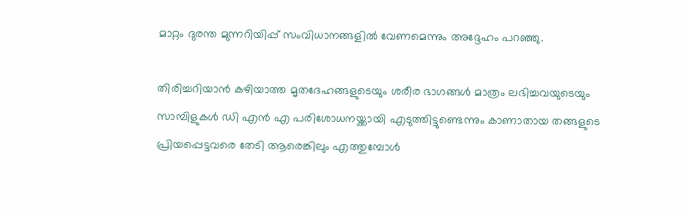മാറ്റം ദുരന്ത മുന്നറിയിപ്പ് സംവിധാനങ്ങളിൽ വേണമെന്നും അദ്ദേഹം പറഞ്ഞു.

തിരിച്ചറിയാൻ കഴിയാത്ത മൃതദേഹങ്ങളുടെയും ശരീര ഭാഗങ്ങൾ മാത്രം ലഭിച്ചവയുടെയും സാമ്പിളുകൾ ഡി എൻ എ പരിശോധനയ്ക്കായി എടുത്തിട്ടുണ്ടെന്നും കാണാതായ തങ്ങളുടെ പ്രിയപ്പെട്ടവരെ തേടി ആരെങ്കിലും എത്തുമ്പോൾ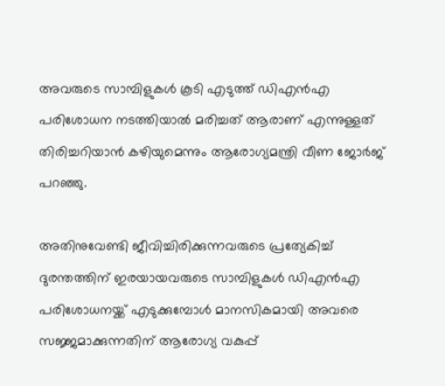അവരുടെ സാമ്പിളുകൾ കൂടി എടുത്ത് ഡിഎൻഎ പരിശോധന നടത്തിയാൽ മരിച്ചത് ആരാണ് എന്നുള്ളത് തിരിച്ചറിയാൻ കഴിയുമെന്നും ആരോഗ്യമന്ത്രി വീണ ജോർജ് പറഞ്ഞു.

അതിനുവേണ്ടി ജീവിച്ചിരിക്കുന്നവരുടെ പ്രത്യേകിച്ച് ദുരന്തത്തിന് ഇരയായവരുടെ സാമ്പിളുകൾ ഡിഎൻഎ പരിശോധനയ്ക്ക് എടുക്കുമ്പോൾ മാനസികമായി അവരെ സജ്ജമാക്കുന്നതിന് ആരോഗ്യ വകുപ്പ്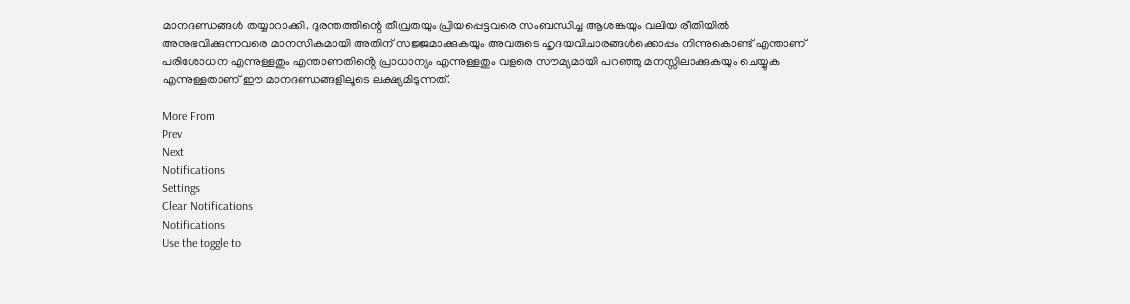മാനദണ്ഡങ്ങൾ തയ്യാറാക്കി. ദുരന്തത്തിന്റെ തീവ്രതയും പ്രിയപ്പെട്ടവരെ സംബന്ധിച്ച ആശങ്കയും വലിയ രീതിയിൽ അനുഭവിക്കുന്നവരെ മാനസികമായി അതിന് സജ്ജമാക്കുകയും അവരുടെ ഹൃദയവിചാരങ്ങൾക്കൊപ്പം നിന്നുകൊണ്ട് എന്താണ് പരിശോധന എന്നുള്ളതും എന്താണതിൻ്റെ പ്രാധാന്യം എന്നുള്ളതും വളരെ സൗമ്യമായി പറഞ്ഞു മനസ്സിലാക്കുകയും ചെയ്യുക എന്നുള്ളതാണ് ഈ മാനദണ്ഡങ്ങളിലൂടെ ലക്ഷ്യമിടുന്നത്.

More From
Prev
Next
Notifications
Settings
Clear Notifications
Notifications
Use the toggle to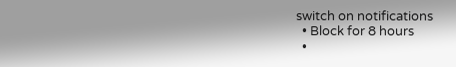switch on notifications
  • Block for 8 hours
  •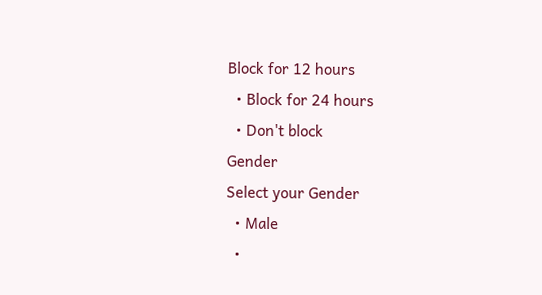Block for 12 hours
  • Block for 24 hours
  • Don't block
Gender
Select your Gender
  • Male
  •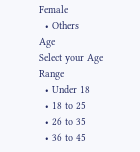Female
  • Others
Age
Select your Age Range
  • Under 18
  • 18 to 25
  • 26 to 35
  • 36 to 45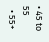• 45 to 55
  • 55+